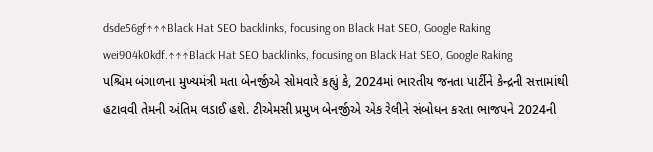dsde56gf↑↑↑Black Hat SEO backlinks, focusing on Black Hat SEO, Google Raking
wei904k0kdf.↑↑↑Black Hat SEO backlinks, focusing on Black Hat SEO, Google Raking
પશ્ચિમ બંગાળના મુખ્યમંત્રી મતા બેનર્જીએ સોમવારે કહ્યું કે, 2024માં ભારતીય જનતા પાર્ટીને કેન્દ્રની સત્તામાંથી હટાવવી તેમની અંતિમ લડાઈ હશે. ટીએમસી પ્રમુખ બેનર્જીએ એક રેલીને સંબોધન કરતા ભાજપને 2024ની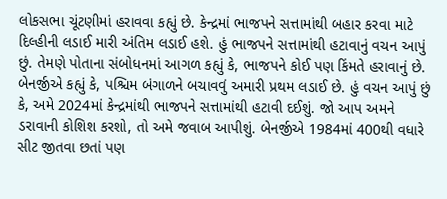લોકસભા ચૂંટણીમાં હરાવવા કહ્યું છે. કેન્દ્રમાં ભાજપને સત્તામાંથી બહાર કરવા માટે દિલ્હીની લડાઈ મારી અંતિમ લડાઈ હશે. હું ભાજપને સત્તામાંથી હટાવાનું વચન આપું છું. તેમણે પોતાના સંબોધનમાં આગળ કહ્યું કે, ભાજપને કોઈ પણ કિંમતે હરાવાનું છે. બેનર્જીએ કહ્યું કે, પશ્ચિમ બંગાળને બચાવવું અમારી પ્રથમ લડાઈ છે. હું વચન આપું છું કે, અમે 2024માં કેન્દ્રમાંથી ભાજપને સત્તામાંથી હટાવી દઈશું. જો આપ અમને ડરાવાની કોશિશ કરશો, તો અમે જવાબ આપીશું. બેનર્જીએ 1984માં 400થી વધારે સીટ જીતવા છતાં પણ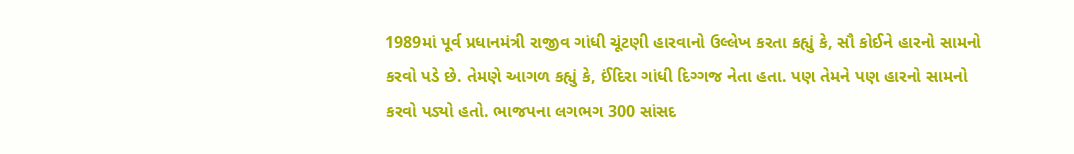1989માં પૂર્વ પ્રધાનમંત્રી રાજીવ ગાંધી ચૂંટણી હારવાનો ઉલ્લેખ કરતા કહ્યું કે, સૌ કોઈને હારનો સામનો કરવો પડે છે. તેમણે આગળ કહ્યું કે, ઈંદિરા ગાંધી દિગ્ગજ નેતા હતા. પણ તેમને પણ હારનો સામનો કરવો પડ્યો હતો. ભાજપના લગભગ 300 સાંસદ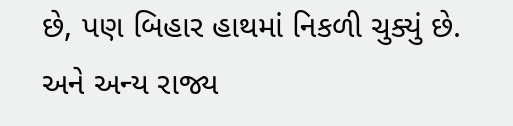છે, પણ બિહાર હાથમાં નિકળી ચુક્યું છે. અને અન્ય રાજ્ય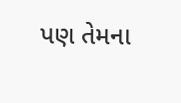પણ તેમના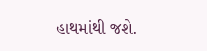હાથમાંથી જશે.